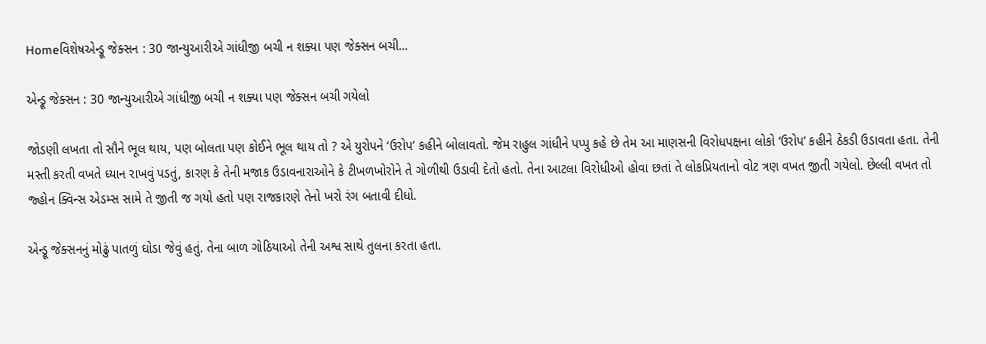Homeવિશેષએન્ડ્રૂ જેક્સન : 30 જાન્યુઆરીએ ગાંધીજી બચી ન શક્યા પણ જેક્સન બચી...

એન્ડ્રૂ જેક્સન : 30 જાન્યુઆરીએ ગાંધીજી બચી ન શક્યા પણ જેક્સન બચી ગયેલો

જોડણી લખતા તો સૌને ભૂલ થાય, પણ બોલતા પણ કોઈને ભૂલ થાય તો ? એ યુરોપને ‘ઉરોપ’ કહીને બોલાવતો. જેમ રાહુલ ગાંધીને પપ્પુ કહે છે તેમ આ માણસની વિરોધપક્ષના લોકો ‘ઉરોપ’ કહીને ઠેકડી ઉડાવતા હતા. તેની મસ્તી કરતી વખતે ધ્યાન રાખવું પડતું, કારણ કે તેની મજાક ઉડાવનારાઓને કે ટીખળખોરોને તે ગોળીથી ઉડાવી દેતો હતો. તેના આટલા વિરોધીઓ હોવા છતાં તે લોકપ્રિયતાનો વોટ ત્રણ વખત જીતી ગયેલો. છેલ્લી વખત તો જ્હોન ક્વિન્સ એડમ્સ સામે તે જીતી જ ગયો હતો પણ રાજકારણે તેનો ખરો રંગ બતાવી દીધો.

એન્ડ્રૂ જેક્સનનું મોઢું પાતળું ઘોડા જેવું હતું. તેના બાળ ગોઠિયાઓ તેની અશ્વ સાથે તુલના કરતા હતા.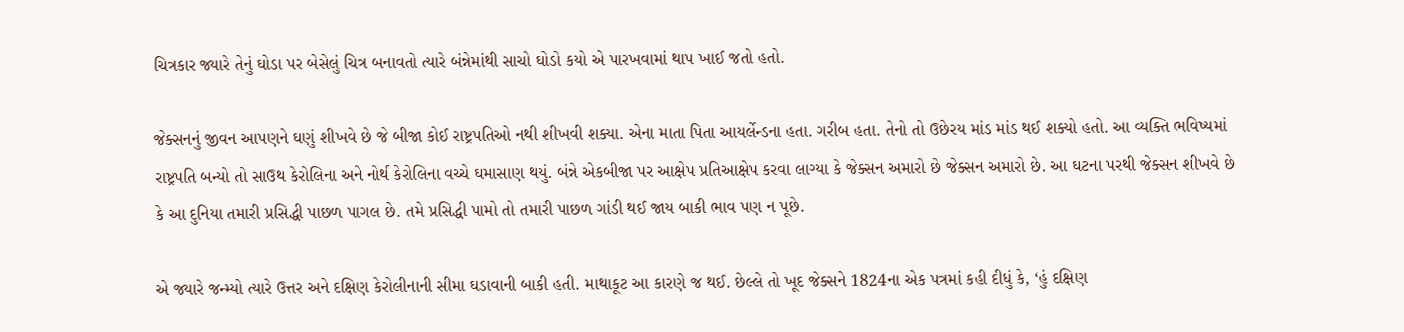ચિત્રકાર જ્યારે તેનું ઘોડા પર બેસેલું ચિત્ર બનાવતો ત્યારે બંન્નેમાંથી સાચો ઘોડો કયો એ પારખવામાં થાપ ખાઈ જતો હતો.

જેક્સનનું જીવન આપણને ઘણું શીખવે છે જે બીજા કોઈ રાષ્ટ્રપતિઓ નથી શીખવી શક્યા. એના માતા પિતા આયર્લેન્ડના હતા. ગરીબ હતા. તેનો તો ઉછેરય માંડ માંડ થઈ શક્યો હતો. આ વ્યક્તિ ભવિષ્યમાં રાષ્ટ્રપતિ બન્યો તો સાઉથ કેરોલિના અને નોર્થ કેરોલિના વચ્ચે ઘમાસાણ થયું. બંન્ને એકબીજા પર આક્ષેપ પ્રતિઆક્ષેપ કરવા લાગ્યા કે જેક્સન અમારો છે જેક્સન અમારો છે. આ ઘટના પરથી જેક્સન શીખવે છે કે આ દુનિયા તમારી પ્રસિદ્ધી પાછળ પાગલ છે. તમે પ્રસિદ્ધી પામો તો તમારી પાછળ ગાંડી થઈ જાય બાકી ભાવ પણ ન પૂછે.

એ જ્યારે જન્મ્યો ત્યારે ઉત્તર અને દક્ષિણ કેરોલીનાની સીમા ઘડાવાની બાકી હતી. માથાકૂટ આ કારણે જ થઈ. છેલ્લે તો ખૂદ જેક્સને 1824ના એક પત્રમાં કહી દીધું કે, ‘હું દક્ષિણ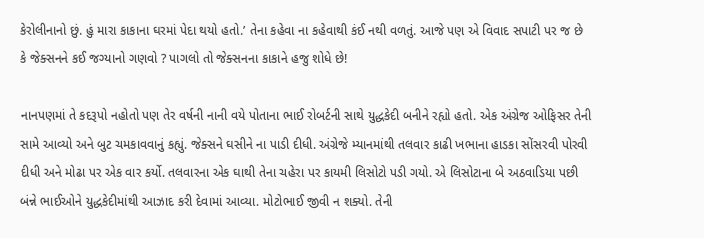કેરોલીનાનો છું. હું મારા કાકાના ઘરમાં પેદા થયો હતો.’ તેના કહેવા ના કહેવાથી કંઈ નથી વળતું. આજે પણ એ વિવાદ સપાટી પર જ છે કે જેક્સનને કઈ જગ્યાનો ગણવો ? પાગલો તો જેક્સનના કાકાને હજુ શોધે છે!

નાનપણમાં તે કદરૂપો નહોતો પણ તેર વર્ષની નાની વયે પોતાના ભાઈ રોબર્ટની સાથે યુદ્ધકેદી બનીને રહ્યો હતો. એક અંગ્રેજ ઓફિસર તેની સામે આવ્યો અને બુટ ચમકાવવાનું કહ્યું. જેક્સને ઘસીને ના પાડી દીધી. અંગ્રેજે મ્યાનમાંથી તલવાર કાઢી ખભાના હાડકા સોંસરવી પોરવી દીધી અને મોઢા પર એક વાર કર્યો. તલવારના એક ઘાથી તેના ચહેરા પર કાયમી લિસોટો પડી ગયો. એ લિસોટાના બે અઠવાડિયા પછી બંન્ને ભાઈઓને યુદ્ધકેદીમાંથી આઝાદ કરી દેવામાં આવ્યા. મોટોભાઈ જીવી ન શક્યો. તેની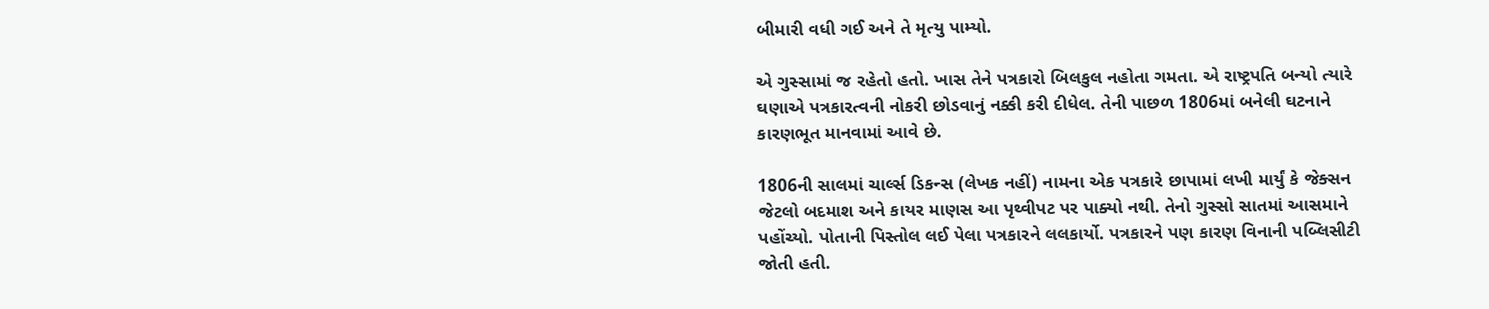બીમારી વધી ગઈ અને તે મૃત્યુ પામ્યો.

એ ગુસ્સામાં જ રહેતો હતો. ખાસ તેને પત્રકારો બિલકુલ નહોતા ગમતા. એ રાષ્ટ્રપતિ બન્યો ત્યારે ઘણાએ પત્રકારત્વની નોકરી છોડવાનું નક્કી કરી દીધેલ. તેની પાછળ 1806માં બનેલી ઘટનાને કારણભૂત માનવામાં આવે છે.

1806ની સાલમાં ચાર્લ્સ ડિકન્સ (લેખક નહીં) નામના એક પત્રકારે છાપામાં લખી માર્યું કે જેક્સન જેટલો બદમાશ અને કાયર માણસ આ પૃથ્વીપટ પર પાક્યો નથી. તેનો ગુસ્સો સાતમાં આસમાને પહોંચ્યો. પોતાની પિસ્તોલ લઈ પેલા પત્રકારને લલકાર્યો. પત્રકારને પણ કારણ વિનાની પબ્લિસીટી જોતી હતી.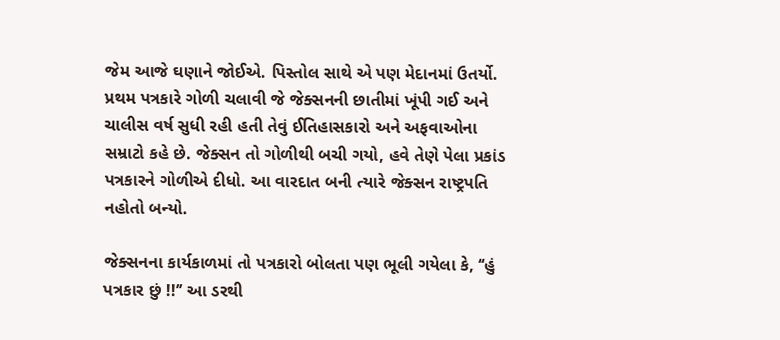જેમ આજે ઘણાને જોઈએ. પિસ્તોલ સાથે એ પણ મેદાનમાં ઉતર્યો. પ્રથમ પત્રકારે ગોળી ચલાવી જે જેક્સનની છાતીમાં ખૂંપી ગઈ અને ચાલીસ વર્ષ સુધી રહી હતી તેવું ઈતિહાસકારો અને અફવાઓના સમ્રાટો કહે છે. જેક્સન તો ગોળીથી બચી ગયો, હવે તેણે પેલા પ્રકાંડ પત્રકારને ગોળીએ દીધો. આ વારદાત બની ત્યારે જેક્સન રાષ્ટ્રપતિ નહોતો બન્યો.

જેક્સનના કાર્યકાળમાં તો પત્રકારો બોલતા પણ ભૂલી ગયેલા કે, ‘‘હું પત્રકાર છું !!’’ આ ડરથી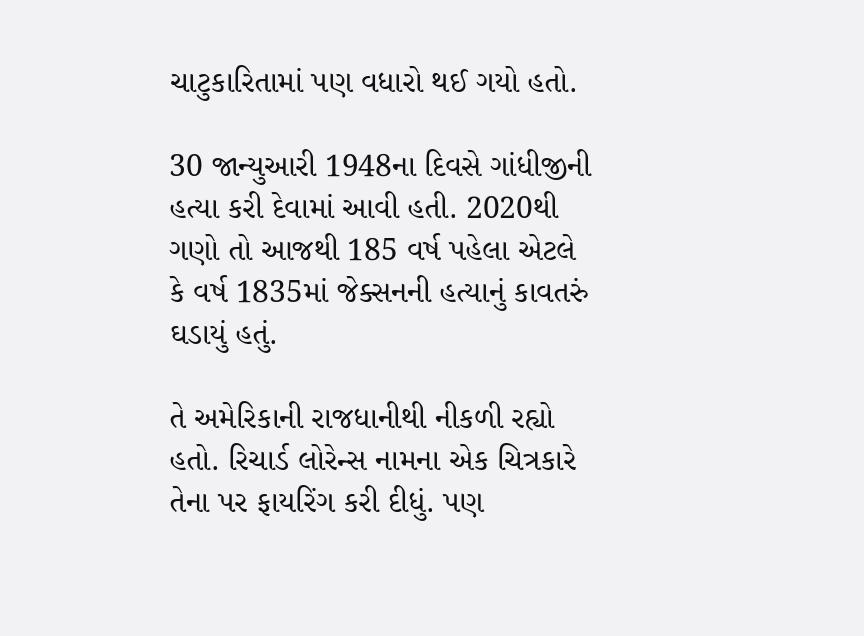ચાટુકારિતામાં પણ વધારો થઈ ગયો હતો.

30 જાન્યુઆરી 1948ના દિવસે ગાંધીજીની હત્યા કરી દેવામાં આવી હતી. 2020થી ગણો તો આજથી 185 વર્ષ પહેલા એટલે કે વર્ષ 1835માં જેક્સનની હત્યાનું કાવતરું ઘડાયું હતું.

તે અમેરિકાની રાજધાનીથી નીકળી રહ્યો હતો. રિચાર્ડ લોરેન્સ નામના એક ચિત્રકારે તેના પર ફાયરિંગ કરી દીધું. પણ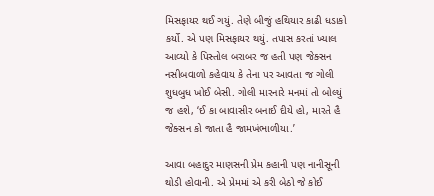મિસફાયર થઈ ગયું. તેણે બીજું હથિયાર કાઢી ધડાકો કર્યો. એ પણ મિસફાયર થયું. તપાસ કરતાં ખ્યાલ આવ્યો કે પિસ્તોલ બરાબર જ હતી પણ જેક્સન નસીબવાળો કહેવાય કે તેના પર આવતા જ ગોલી શુધબુધ ખોઈ બેસી. ગોલી મારનારે મનમાં તો બોલ્યું જ હશે, ‘ઈ કા બાવાસીર બનાઈ દીયે હો, મારતે હૈ જેક્સન કો જાતા હૈ જામખંભાળીયા.’

આવા બહાદુર માણસની પ્રેમ કહાની પણ નાનીસૂની થોડી હોવાની. એ પ્રેમમાં એ કરી બેઠો જે કોઈ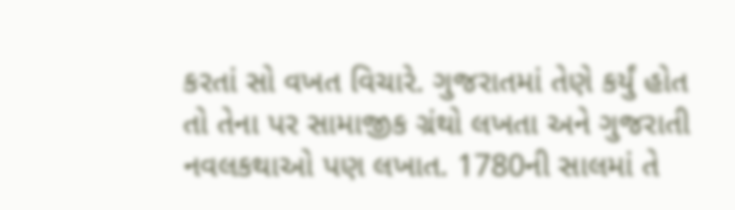કરતાં સો વખત વિચારે. ગુજરાતમાં તેણે કર્યું હોત તો તેના પર સામાજીક ગ્રંથો લખતા અને ગુજરાતી નવલકથાઓ પણ લખાત. 1780ની સાલમાં તે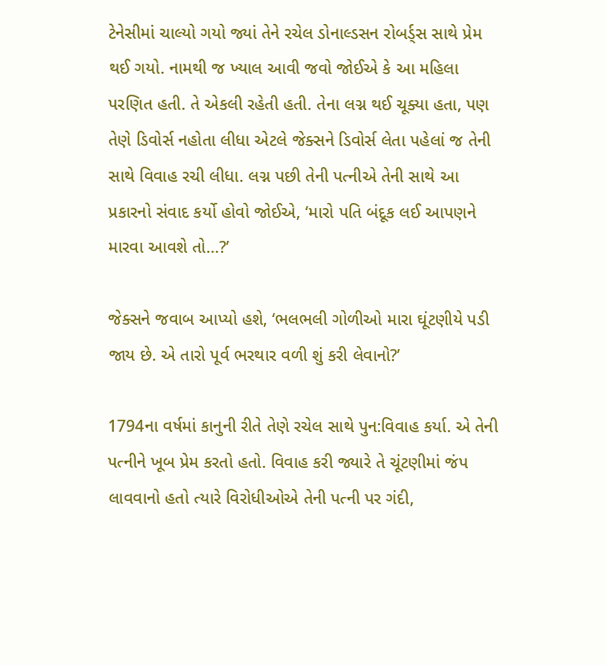ટેનેસીમાં ચાલ્યો ગયો જ્યાં તેને રચેલ ડોનાલ્ડસન રોબર્ડ્સ સાથે પ્રેમ થઈ ગયો. નામથી જ ખ્યાલ આવી જવો જોઈએ કે આ મહિલા પરણિત હતી. તે એકલી રહેતી હતી. તેના લગ્ન થઈ ચૂક્યા હતા, પણ તેણે ડિવોર્સ નહોતા લીધા એટલે જેક્સને ડિવોર્સ લેતા પહેલાં જ તેની સાથે વિવાહ રચી લીધા. લગ્ન પછી તેની પત્નીએ તેની સાથે આ પ્રકારનો સંવાદ કર્યો હોવો જોઈએ, ‘મારો પતિ બંદૂક લઈ આપણને મારવા આવશે તો…?’

જેક્સને જવાબ આપ્યો હશે, ‘ભલભલી ગોળીઓ મારા ઘૂંટણીયે પડી જાય છે. એ તારો પૂર્વ ભરથાર વળી શું કરી લેવાનો?’

1794ના વર્ષમાં કાનુની રીતે તેણે રચેલ સાથે પુન:વિવાહ કર્યા. એ તેની પત્નીને ખૂબ પ્રેમ કરતો હતો. વિવાહ કરી જ્યારે તે ચૂંટણીમાં જંપ લાવવાનો હતો ત્યારે વિરોધીઓએ તેની પત્ની પર ગંદી,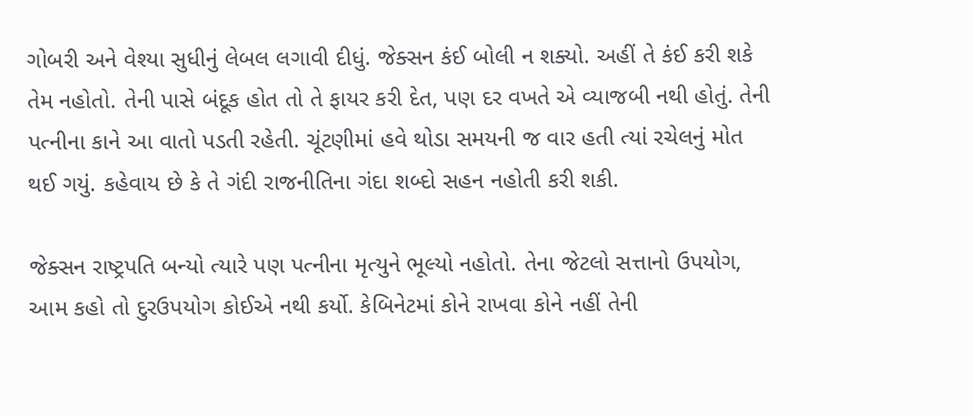ગોબરી અને વેશ્યા સુધીનું લેબલ લગાવી દીધું. જેક્સન કંઈ બોલી ન શક્યો. અહીં તે કંઈ કરી શકે તેમ નહોતો. તેની પાસે બંદૂક હોત તો તે ફાયર કરી દેત, પણ દર વખતે એ વ્યાજબી નથી હોતું. તેની પત્નીના કાને આ વાતો પડતી રહેતી. ચૂંટણીમાં હવે થોડા સમયની જ વાર હતી ત્યાં રચેલનું મોત થઈ ગયું. કહેવાય છે કે તે ગંદી રાજનીતિના ગંદા શબ્દો સહન નહોતી કરી શકી.

જેક્સન રાષ્ટ્રપતિ બન્યો ત્યારે પણ પત્નીના મૃત્યુને ભૂલ્યો નહોતો. તેના જેટલો સત્તાનો ઉપયોગ, આમ કહો તો દુરઉપયોગ કોઈએ નથી કર્યો. કેબિનેટમાં કોને રાખવા કોને નહીં તેની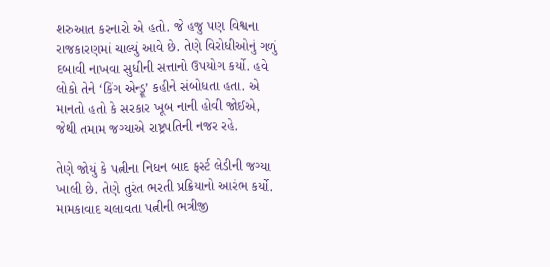શરુઆત કરનારો એ હતો. જે હજુ પણ વિશ્વના રાજકારણમાં ચાલ્યું આવે છે. તેણે વિરોધીઓનું ગળું દબાવી નાખવા સુધીની સત્તાનો ઉપયોગ કર્યો. હવે લોકો તેને ‘કિંગ એન્ડ્રૂ’ કહીને સંબોધતા હતા. એ માનતો હતો કે સરકાર ખૂબ નાની હોવી જોઈએ, જેથી તમામ જગ્યાએ રાષ્ટ્રપતિની નજર રહે.

તેણે જોયું કે પત્નીના નિધન બાદ ફર્સ્ટ લેડીની જગ્યા ખાલી છે. તેણે તુરંત ભરતી પ્રક્રિયાનો આરંભ કર્યો. મામકાવાદ ચલાવતા પત્નીની ભત્રીજી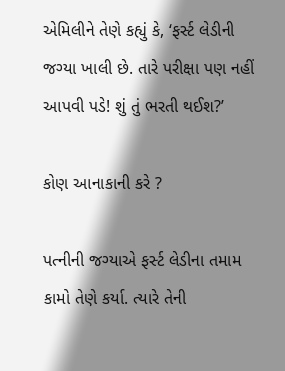એમિલીને તેણે કહ્યું કે, ‘ફર્સ્ટ લેડીની જગ્યા ખાલી છે. તારે પરીક્ષા પણ નહીં આપવી પડે! શું તું ભરતી થઈશ?’

કોણ આનાકાની કરે ?

પત્નીની જગ્યાએ ફર્સ્ટ લેડીના તમામ કામો તેણે કર્યા. ત્યારે તેની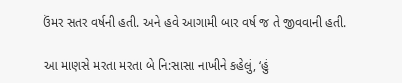ઉંમર સતર વર્ષની હતી. અને હવે આગામી બાર વર્ષ જ તે જીવવાની હતી.

આ માણસે મરતા મરતા બે નિ:સાસા નાખીને કહેલું, ‘હું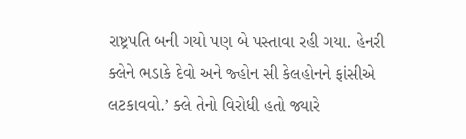રાષ્ટ્રપતિ બની ગયો પણ બે પસ્તાવા રહી ગયા. હેનરી ક્લેને ભડાકે દેવો અને જ્હોન સી કેલહોનને ફાંસીએ લટકાવવો.’ ક્લે તેનો વિરોધી હતો જ્યારે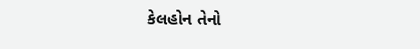કેલહોન તેનો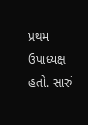પ્રથમ ઉપાધ્યક્ષ હતો. સારું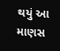થયું આ માણસ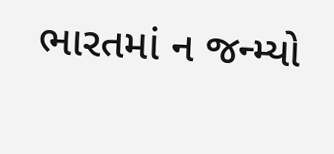ભારતમાં ન જન્મ્યો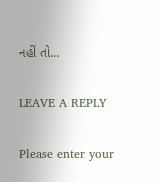નહીં તો…

LEAVE A REPLY

Please enter your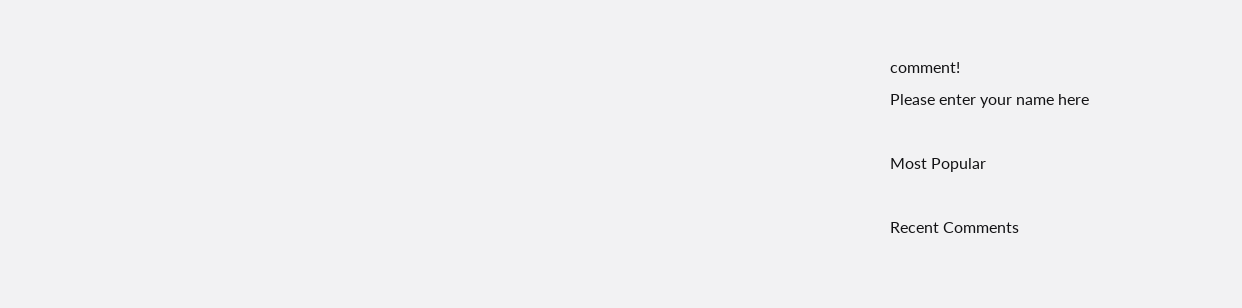comment!
Please enter your name here

Most Popular

Recent Comments